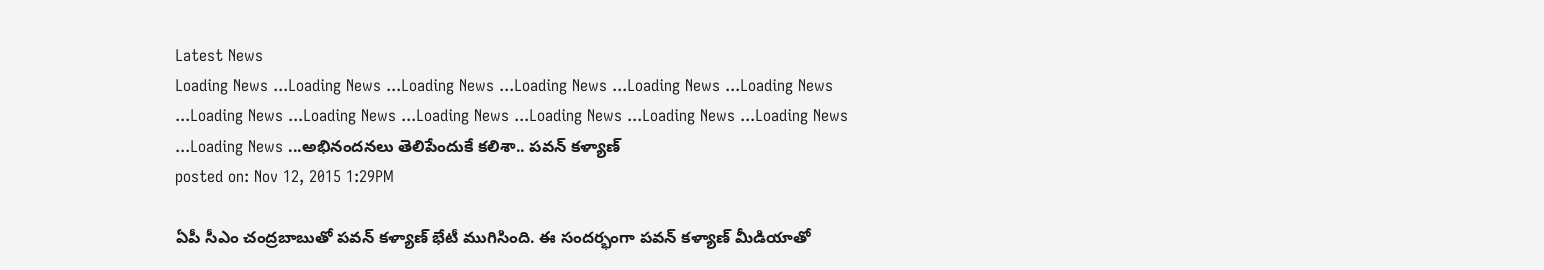Latest News
Loading News ...Loading News ...Loading News ...Loading News ...Loading News ...Loading News ...Loading News ...Loading News ...Loading News ...Loading News ...Loading News ...Loading News ...Loading News ...అభినందనలు తెలిపేందుకే కలిశా.. పవన్ కళ్యాణ్
posted on: Nov 12, 2015 1:29PM

ఏపీ సీఎం చంద్రబాబుతో పవన్ కళ్యాణ్ భేటీ ముగిసింది. ఈ సందర్భంగా పవన్ కళ్యాణ్ మీడియాతో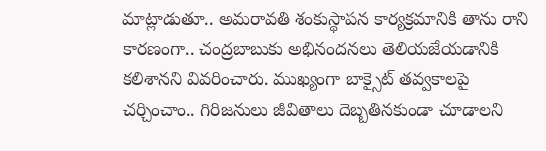మాట్లాడుతూ.. అమరావతి శంకుస్థాపన కార్యక్రమానికి తాను రాని కారణంగా.. చంద్రబాబుకు అభినందనలు తెలియజేయడానికి కలిశానని వివరించారు. ముఖ్యంగా బాక్సైట్ తవ్వకాలపై చర్చించాం.. గిరిజనులు జీవితాలు దెబ్బతినకుండా చూడాలని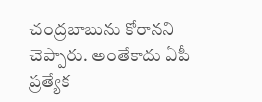చంద్రబాబును కోరానని చెప్పారు. అంతేకాదు ఏపీ ప్రత్యేక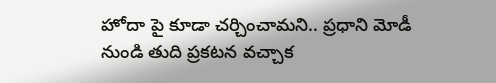హోదా పై కూడా చర్చించామని.. ప్రధాని మోడీ నుండి తుది ప్రకటన వచ్చాక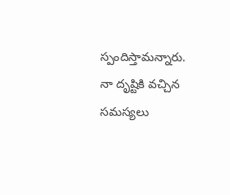స్పందిస్తామన్నారు. నా దృష్టికి వచ్చిన సమస్యలు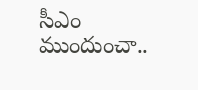సీఎం ముందుంచా..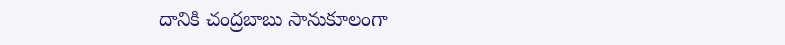దానికి చంద్రబాబు సానుకూలంగా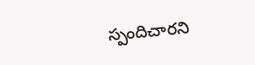స్పందిచారని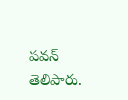పవన్ తెలిపారు.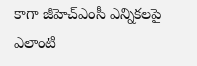కాగా జీహెచ్ఎంసీ ఎన్నికలపై ఎలాంటి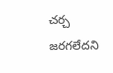చర్చ జరగలేదని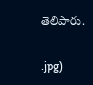తెలిపారు.


.jpg)